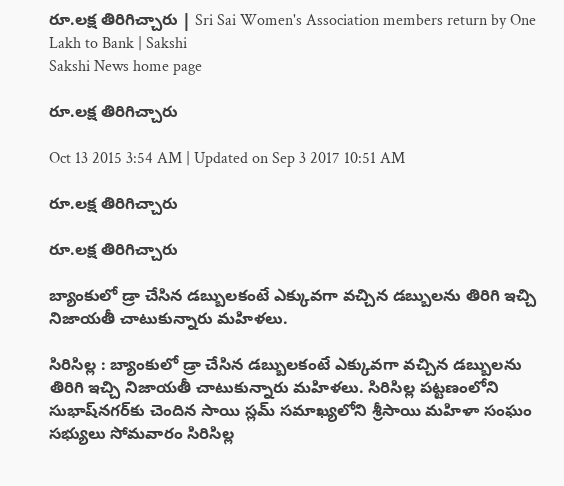రూ.లక్ష తిరిగిచ్చారు | Sri Sai Women's Association members return by One Lakh to Bank | Sakshi
Sakshi News home page

రూ.లక్ష తిరిగిచ్చారు

Oct 13 2015 3:54 AM | Updated on Sep 3 2017 10:51 AM

రూ.లక్ష తిరిగిచ్చారు

రూ.లక్ష తిరిగిచ్చారు

బ్యాంకులో డ్రా చేసిన డబ్బులకంటే ఎక్కువగా వచ్చిన డబ్బులను తిరిగి ఇచ్చి నిజాయతీ చాటుకున్నారు మహిళలు.

సిరిసిల్ల : బ్యాంకులో డ్రా చేసిన డబ్బులకంటే ఎక్కువగా వచ్చిన డబ్బులను తిరిగి ఇచ్చి నిజాయతీ చాటుకున్నారు మహిళలు. సిరిసిల్ల పట్టణంలోని సుభాష్‌నగర్‌కు చెందిన సాయి స్లమ్ సమాఖ్యలోని శ్రీసాయి మహిళా సంఘం సభ్యులు సోమవారం సిరిసిల్ల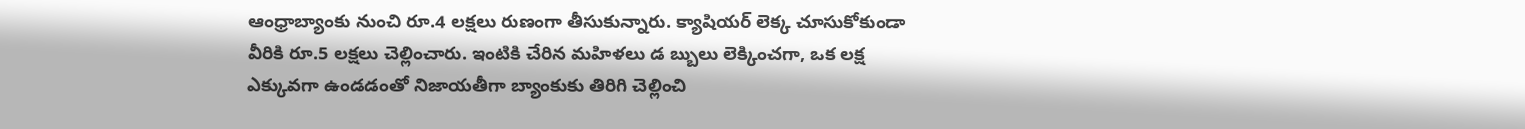ఆంధ్రాబ్యాంకు నుంచి రూ.4 లక్షలు రుణంగా తీసుకున్నారు. క్యాషియర్ లెక్క చూసుకోకుండా వీరికి రూ.5 లక్షలు చెల్లించారు. ఇంటికి చేరిన మహిళలు డ బ్బులు లెక్కించగా, ఒక లక్ష ఎక్కువగా ఉండడంతో నిజాయతీగా బ్యాంకుకు తిరిగి చెల్లించి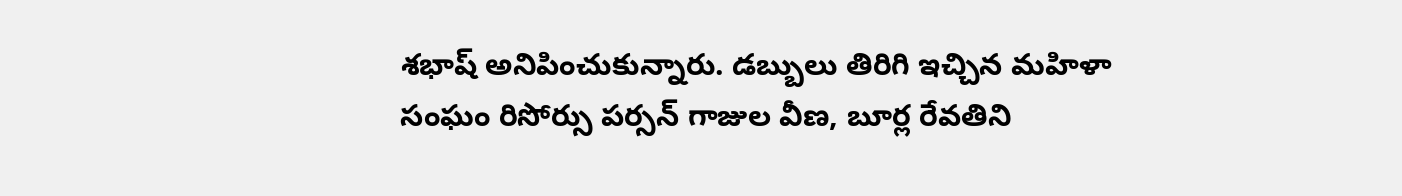శభాష్ అనిపించుకున్నారు. డబ్బులు తిరిగి ఇచ్చిన మహిళా సంఘం రిసోర్సు పర్సన్ గాజుల వీణ, బూర్ల రేవతిని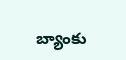బ్యాంకు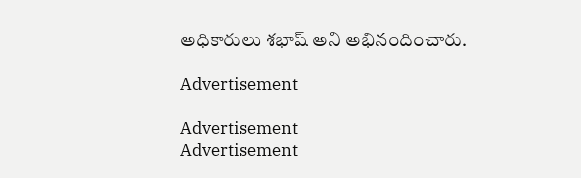అధికారులు శభాష్ అని అభినందించారు.

Advertisement

Advertisement
Advertisement